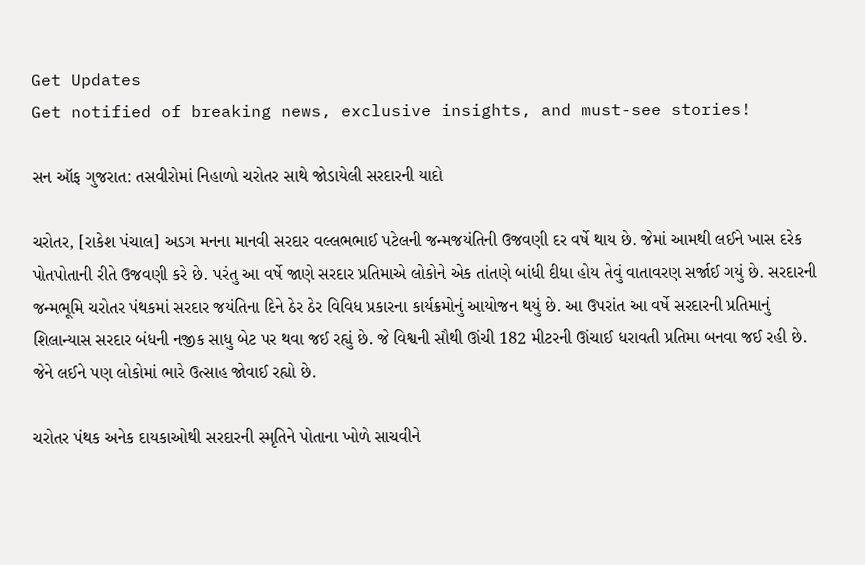Get Updates
Get notified of breaking news, exclusive insights, and must-see stories!

સન ઑફ ગુજરાત: તસવીરોમાં નિહાળો ચરોતર સાથે જોડાયેલી સરદારની યાદો

ચરોતર, [રાકેશ પંચાલ] અડગ મનના માનવી સરદાર વલ્લભભાઈ પટેલની જન્મજયંતિની ઉજવણી દર વર્ષે થાય છે. જેમાં આમથી લઈને ખાસ દરેક પોતપોતાની રીતે ઉજવણી કરે છે. પરંતુ આ વર્ષે જાણે સરદાર પ્રતિમાએ લોકોને એક તાંતણે બાંધી દીધા હોય તેવું વાતાવરણ સર્જાઈ ગયું છે. સરદારની જન્મભૂમિ ચરોતર પંથકમાં સરદાર જયંતિના દિને ઠેર ઠેર વિવિધ પ્રકારના કાર્યક્રમોનું આયોજન થયું છે. આ ઉપરાંત આ વર્ષે સરદારની પ્રતિમાનું શિલાન્યાસ સરદાર બંધની નજીક સાધુ બેટ પર થવા જઈ રહ્યું છે. જે વિશ્વની સૌથી ઊંચી 182 મીટરની ઊંચાઈ ધરાવતી પ્રતિમા બનવા જઈ રહી છે. જેને લઈને પણ લોકોમાં ભારે ઉત્સાહ જોવાઈ રહ્યો છે.

ચરોતર પંથક અનેક દાયકાઓથી સરદારની સ્મૃતિને પોતાના ખોળે સાચવીને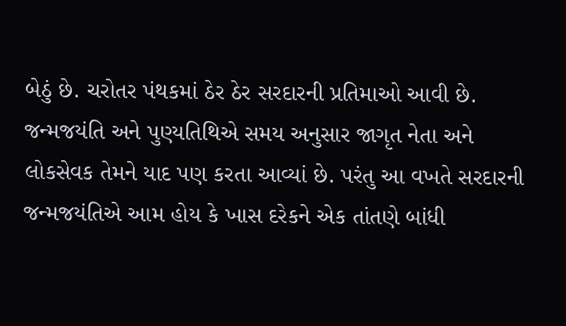બેઠું છે. ચરોતર પંથકમાં ઠેર ઠેર સરદારની પ્રતિમાઓ આવી છે. જન્મજયંતિ અને પુણ્યતિથિએ સમય અનુસાર જાગૃત નેતા અને લોકસેવક તેમને યાદ પણ કરતા આવ્યાં છે. પરંતુ આ વખતે સરદારની જન્મજયંતિએ આમ હોય કે ખાસ દરેકને એક તાંતણે બાંધી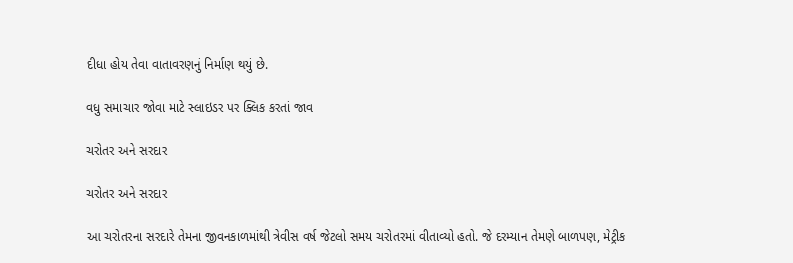દીધા હોય તેવા વાતાવરણનું નિર્માણ થયું છે.

વધુ સમાચાર જોવા માટે સ્લાઇડર પર ક્લિક કરતાં જાવ

ચરોતર અને સરદાર

ચરોતર અને સરદાર

આ ચરોતરના સરદારે તેમના જીવનકાળમાંથી ત્રેવીસ વર્ષ જેટલો સમય ચરોતરમાં વીતાવ્યો હતો. જે દરમ્યાન તેમણે બાળપણ, મેટ્રીક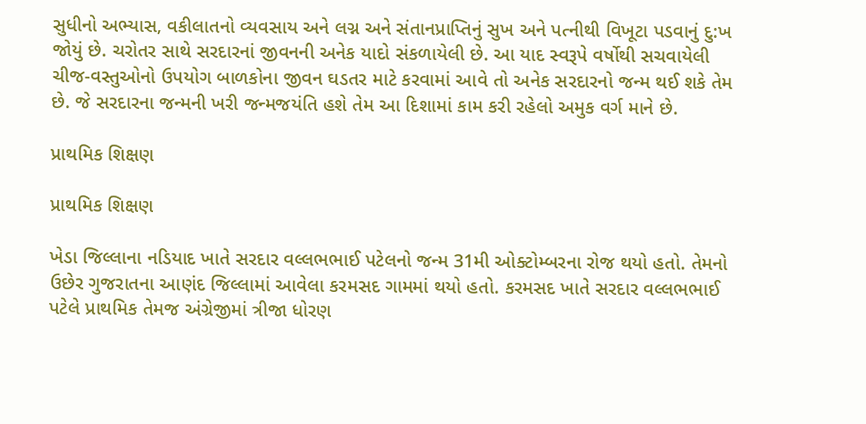સુધીનો અભ્યાસ, વકીલાતનો વ્યવસાય અને લગ્ન અને સંતાનપ્રાપ્તિનું સુખ અને પત્નીથી વિખૂટા પડવાનું દુ:ખ જોયું છે. ચરોતર સાથે સરદારનાં જીવનની અનેક યાદો સંકળાયેલી છે. આ યાદ સ્વરૂપે વર્ષોથી સચવાયેલી ચીજ-વસ્તુઓનો ઉપયોગ બાળકોના જીવન ઘડતર માટે કરવામાં આવે તો અનેક સરદારનો જન્મ થઈ શકે તેમ છે. જે સરદારના જન્મની ખરી જન્મજયંતિ હશે તેમ આ દિશામાં કામ કરી રહેલો અમુક વર્ગ માને છે.

પ્રાથમિક શિક્ષણ

પ્રાથમિક શિક્ષણ

ખેડા જિલ્લાના નડિયાદ ખાતે સરદાર વલ્લભભાઈ પટેલનો જન્મ 31મી ઓક્ટોમ્બરના રોજ થયો હતો. તેમનો ઉછેર ગુજરાતના આણંદ જિલ્લામાં આવેલા કરમસદ ગામમાં થયો હતો. કરમસદ ખાતે સરદાર વલ્લભભાઈ પટેલે પ્રાથમિક તેમજ અંગ્રેજીમાં ત્રીજા ધોરણ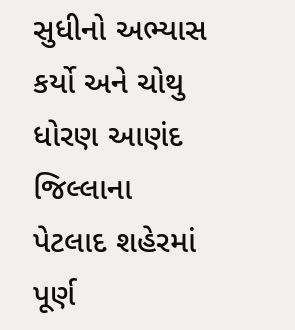સુધીનો અભ્યાસ કર્યો અને ચોથુ ધોરણ આણંદ જિલ્લાના પેટલાદ શહેરમાં પૂર્ણ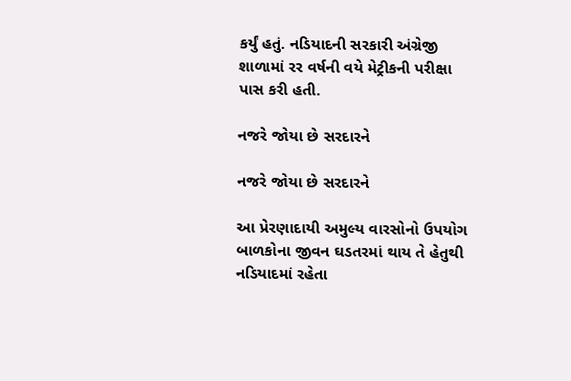કર્યું હતું. નડિયાદની સરકારી અંગ્રેજી શાળામાં રર વર્ષની વયે મેટ્રીકની પરીક્ષા પાસ કરી હતી.

નજરે જોયા છે સરદારને

નજરે જોયા છે સરદારને

આ પ્રેરણાદાયી અમુલ્ય વારસોનો ઉપયોગ બાળકોના જીવન ઘડતરમાં થાય તે હેતુથી નડિયાદમાં રહેતા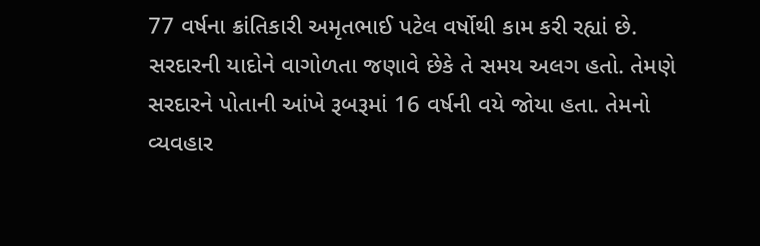77 વર્ષના ક્રાંતિકારી અમૃતભાઈ પટેલ વર્ષોથી કામ કરી રહ્યાં છે. સરદારની યાદોને વાગોળતા જણાવે છેકે તે સમય અલગ હતો. તેમણે સરદારને પોતાની આંખે રૂબરૂમાં 16 વર્ષની વયે જોયા હતા. તેમનો વ્યવહાર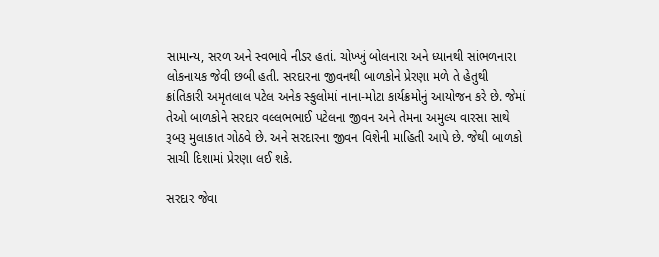સામાન્ય, સરળ અને સ્વભાવે નીડર હતાં. ચોખ્ખું બોલનારા અને ધ્યાનથી સાંભળનારા લોકનાયક જેવી છબી હતી. સરદારના જીવનથી બાળકોને પ્રેરણા મળે તે હેતુથી ક્રાંતિકારી અમૃતલાલ પટેલ અનેક સ્કુલોમાં નાના-મોટા કાર્યક્રમોનું આયોજન કરે છે. જેમાં તેઓ બાળકોને સરદાર વલ્લભભાઈ પટેલના જીવન અને તેમના અમુલ્ય વારસા સાથે રૂબરૂ મુલાકાત ગોઠવે છે. અને સરદારના જીવન વિશેની માહિતી આપે છે. જેથી બાળકો સાચી દિશામાં પ્રેરણા લઈ શકે.

સરદાર જેવા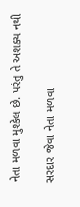નેતા મળવા મુશ્કેલ છે. પરંતુ તે અશક્ય નથી

સરદાર જેવા નેતા મળવા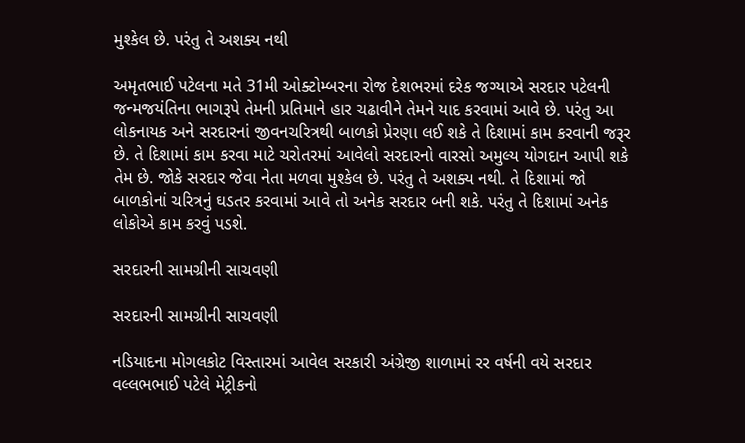મુશ્કેલ છે. પરંતુ તે અશક્ય નથી

અમૃતભાઈ પટેલના મતે 31મી ઓક્ટોમ્બરના રોજ દેશભરમાં દરેક જગ્યાએ સરદાર પટેલની જન્મજયંતિના ભાગરૂપે તેમની પ્રતિમાને હાર ચઢાવીને તેમને યાદ કરવામાં આવે છે. પરંતુ આ લોકનાયક અને સરદારનાં જીવનચરિત્રથી બાળકો પ્રેરણા લઈ શકે તે દિશામાં કામ કરવાની જરૂર છે. તે દિશામાં કામ કરવા માટે ચરોતરમાં આવેલો સરદારનો વારસો અમુલ્ય યોગદાન આપી શકે તેમ છે. જોકે સરદાર જેવા નેતા મળવા મુશ્કેલ છે. પરંતુ તે અશક્ય નથી. તે દિશામાં જો બાળકોનાં ચરિત્રનું ઘડતર કરવામાં આવે તો અનેક સરદાર બની શકે. પરંતુ તે દિશામાં અનેક લોકોએ કામ કરવું પડશે.

સરદારની સામગ્રીની સાચવણી

સરદારની સામગ્રીની સાચવણી

નડિયાદના મોગલકોટ વિસ્તારમાં આવેલ સરકારી અંગ્રેજી શાળામાં રર વર્ષની વયે સરદાર વલ્લભભાઈ પટેલે મેટ્રીકનો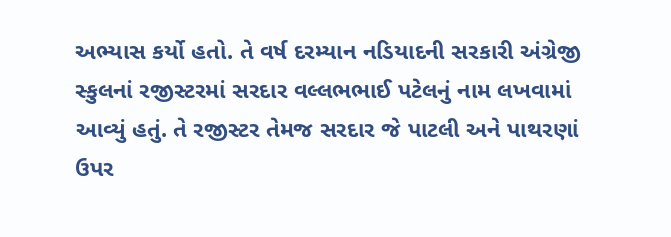અભ્યાસ કર્યો હતો. તે વર્ષ દરમ્યાન નડિયાદની સરકારી અંગ્રેજી સ્કુલનાં રજીસ્ટરમાં સરદાર વલ્લભભાઈ પટેલનું નામ લખવામાં આવ્યું હતું. તે રજીસ્ટર તેમજ સરદાર જે પાટલી અને પાથરણાં ઉપર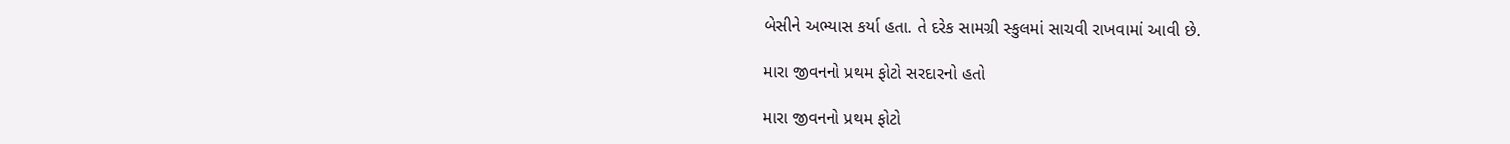બેસીને અભ્યાસ કર્યા હતા. તે દરેક સામગ્રી સ્કુલમાં સાચવી રાખવામાં આવી છે.

મારા જીવનનો પ્રથમ ફોટો સરદારનો હતો

મારા જીવનનો પ્રથમ ફોટો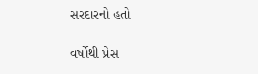સરદારનો હતો

વર્ષોથી પ્રેસ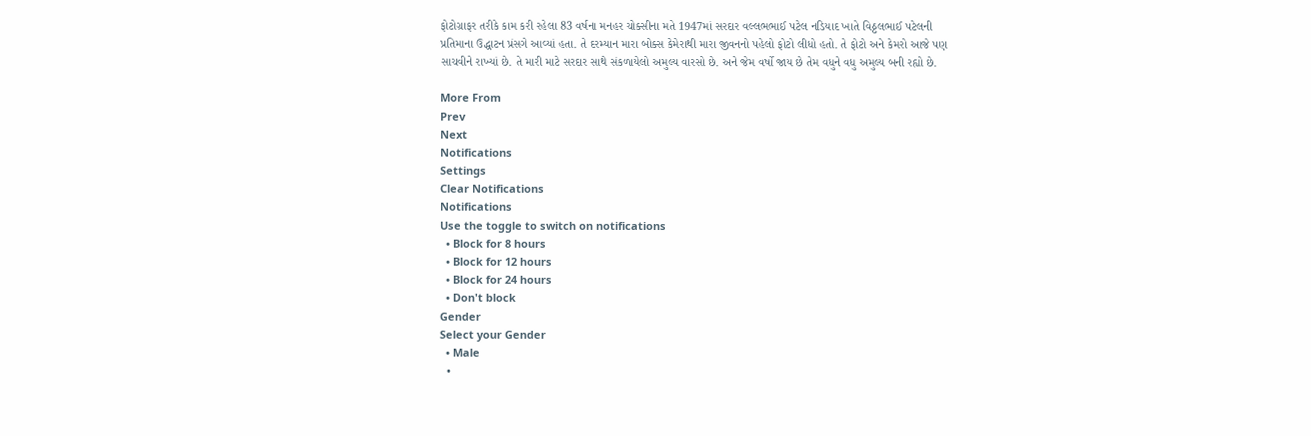ફોટોગ્રાફર તરીકે કામ કરી રહેલા 83 વર્ષના મનહર ચોક્સીના મતે 1947માં સરદાર વલ્લભભાઈ પટેલ નડિયાદ ખાતે વિઠ્ઠલભાઈ પટેલની પ્રતિમાના ઉદ્ધાટન પ્રંસગે આવ્યાં હતા. તે દરમ્યાન મારા બોક્સ કેમેરાથી મારા જીવનનો પહેલો ફોટો લીધો હતો. તે ફોટો અને કેમરો આજે પણ સાચવીને રાખ્યાં છે. તે મારી માટે સરદાર સાથે સંકળાયેલો અમુલ્ય વારસો છે. અને જેમ વર્ષો જાય છે તેમ વધુને વધુ અમુલ્ય બની રહ્યો છે.

More From
Prev
Next
Notifications
Settings
Clear Notifications
Notifications
Use the toggle to switch on notifications
  • Block for 8 hours
  • Block for 12 hours
  • Block for 24 hours
  • Don't block
Gender
Select your Gender
  • Male
  •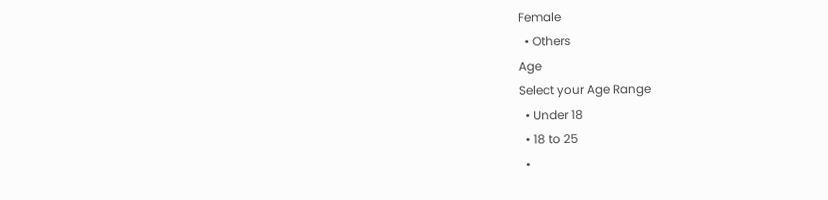Female
  • Others
Age
Select your Age Range
  • Under 18
  • 18 to 25
  •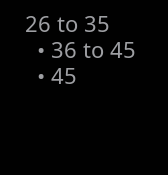26 to 35
  • 36 to 45
  • 45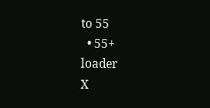to 55
  • 55+
loader
X